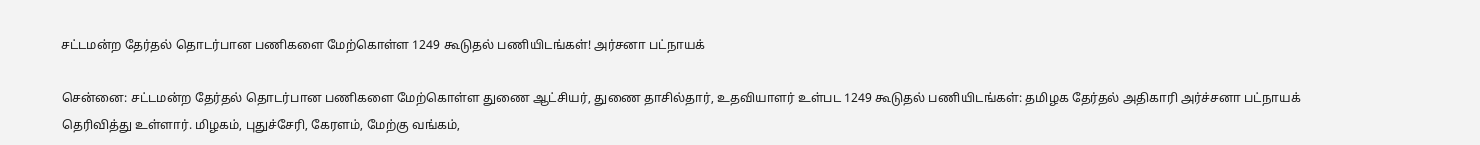சட்டமன்ற தேர்தல் தொடர்பான பணிகளை மேற்கொள்ள 1249 கூடுதல் பணியிடங்கள்! அர்சனா பட்நாயக்

சென்னை: சட்டமன்ற தேர்தல் தொடர்பான பணிகளை மேற்கொள்ள துணை ஆட்சியர், துணை தாசில்தார், உதவியாளர் உள்பட 1249 கூடுதல் பணியிடங்கள்: தமிழக தேர்தல் அதிகாரி அர்ச்சனா பட்நாயக் தெரிவித்து உள்ளார். மிழகம், புதுச்சேரி, கேரளம், மேற்கு வங்கம்,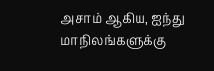அசாம் ஆகிய, ஐந்து மாநிலங்களுக்கு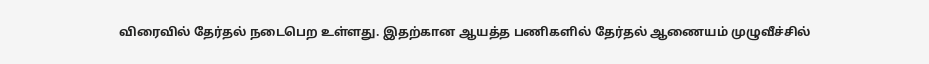விரைவில் தேர்தல் நடைபெற உள்ளது. இதற்கான ஆயத்த பணிகளில் தேர்தல் ஆணையம் முழுவீச்சில்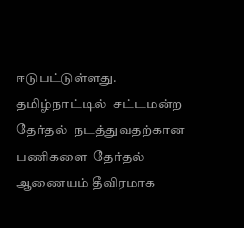ஈடுபட்டுள்ளது. தமிழ்நாட்டில்  சட்டமன்ற தேர்தல்  நடத்துவதற்கான பணிகளை  தேர்தல் ஆணையம் தீவிரமாக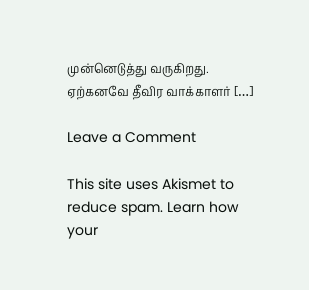முன்னெடுத்து வருகிறது. ஏற்கனவே தீவிர வாக்காளர் […]

Leave a Comment

This site uses Akismet to reduce spam. Learn how your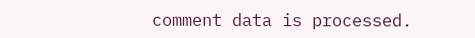comment data is processed.